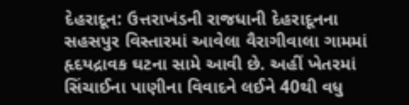દેહરાદૂન: ઉત્તરાખંડની રાજધાની દેહરાદૂનના સહસપુર વિસ્તારમાં આવેલા વૈરાગીવાલા ગામમાં હૃદયદ્રાવક ઘટના સામે આવી છે. અહીં ખેતરમાં સિંચાઈના પાણીના વિવાદને લઈને 40થી વધુ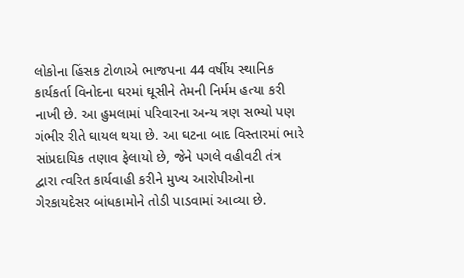લોકોના હિંસક ટોળાએ ભાજપના 44 વર્ષીય સ્થાનિક કાર્યકર્તા વિનોદના ઘરમાં ઘૂસીને તેમની નિર્મમ હત્યા કરી નાખી છે. આ હુમલામાં પરિવારના અન્ય ત્રણ સભ્યો પણ ગંભીર રીતે ઘાયલ થયા છે. આ ઘટના બાદ વિસ્તારમાં ભારે સાંપ્રદાયિક તણાવ ફેલાયો છે, જેને પગલે વહીવટી તંત્ર દ્વારા ત્વરિત કાર્યવાહી કરીને મુખ્ય આરોપીઓના ગેરકાયદેસર બાંધકામોને તોડી પાડવામાં આવ્યા છે.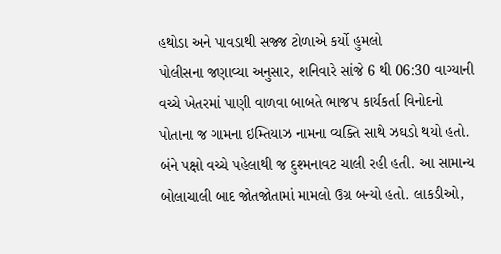હથોડા અને પાવડાથી સજ્જ ટોળાએ કર્યો હુમલો
પોલીસના જણાવ્યા અનુસાર, શનિવારે સાંજે 6 થી 06:30 વાગ્યાની વચ્ચે ખેતરમાં પાણી વાળવા બાબતે ભાજપ કાર્યકર્તા વિનોદનો પોતાના જ ગામના ઇમ્તિયાઝ નામના વ્યક્તિ સાથે ઝઘડો થયો હતો. બંને પક્ષો વચ્ચે પહેલાથી જ દુશ્મનાવટ ચાલી રહી હતી. આ સામાન્ય બોલાચાલી બાદ જોતજોતામાં મામલો ઉગ્ર બન્યો હતો. લાકડીઓ,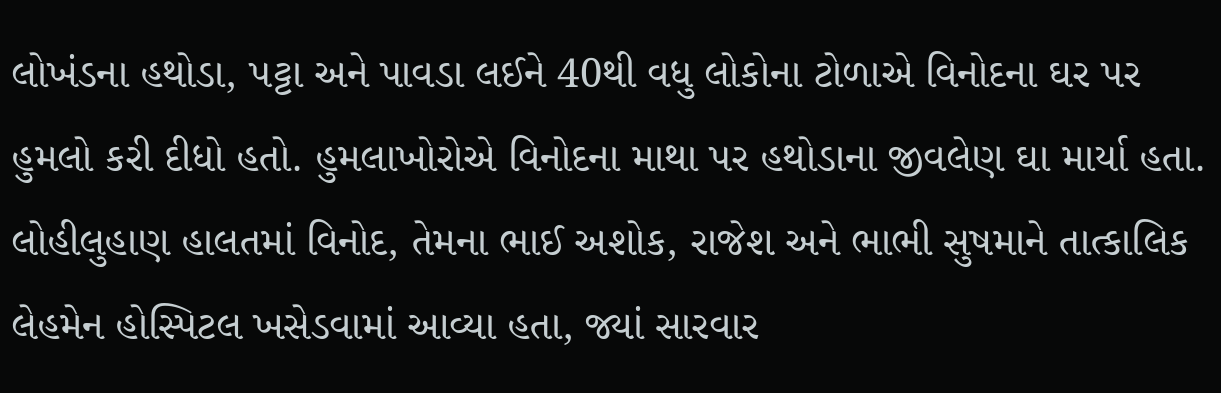લોખંડના હથોડા, પટ્ટા અને પાવડા લઈને 40થી વધુ લોકોના ટોળાએ વિનોદના ઘર પર હુમલો કરી દીધો હતો. હુમલાખોરોએ વિનોદના માથા પર હથોડાના જીવલેણ ઘા માર્યા હતા. લોહીલુહાણ હાલતમાં વિનોદ, તેમના ભાઈ અશોક, રાજેશ અને ભાભી સુષમાને તાત્કાલિક લેહમેન હોસ્પિટલ ખસેડવામાં આવ્યા હતા, જ્યાં સારવાર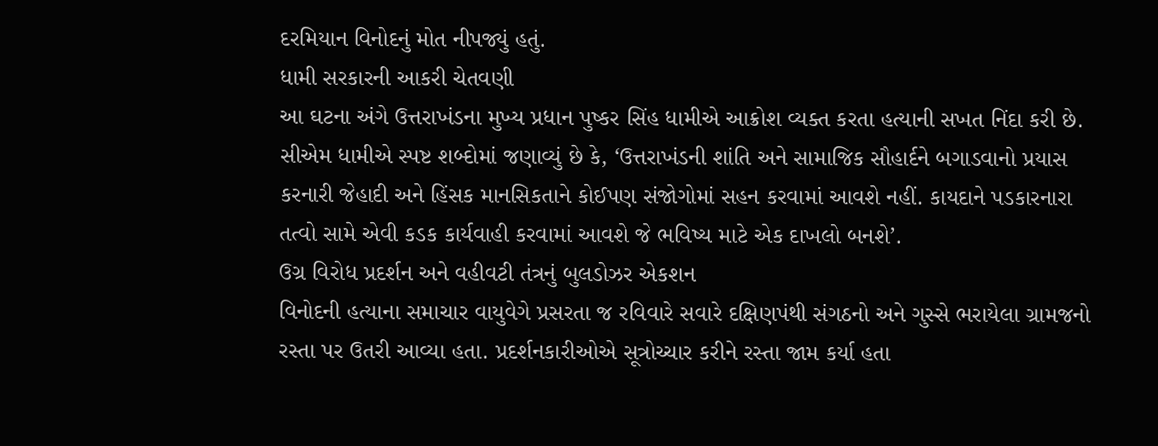દરમિયાન વિનોદનું મોત નીપજ્યું હતું.
ધામી સરકારની આકરી ચેતવણી
આ ઘટના અંગે ઉત્તરાખંડના મુખ્ય પ્રધાન પુષ્કર સિંહ ધામીએ આક્રોશ વ્યક્ત કરતા હત્યાની સખત નિંદા કરી છે. સીએમ ધામીએ સ્પષ્ટ શબ્દોમાં જણાવ્યું છે કે, ‘ઉત્તરાખંડની શાંતિ અને સામાજિક સૌહાર્દને બગાડવાનો પ્રયાસ કરનારી જેહાદી અને હિંસક માનસિકતાને કોઈપણ સંજોગોમાં સહન કરવામાં આવશે નહીં. કાયદાને પડકારનારા તત્વો સામે એવી કડક કાર્યવાહી કરવામાં આવશે જે ભવિષ્ય માટે એક દાખલો બનશે’.
ઉગ્ર વિરોધ પ્રદર્શન અને વહીવટી તંત્રનું બુલડોઝર એકશન
વિનોદની હત્યાના સમાચાર વાયુવેગે પ્રસરતા જ રવિવારે સવારે દક્ષિણપંથી સંગઠનો અને ગુસ્સે ભરાયેલા ગ્રામજનો રસ્તા પર ઉતરી આવ્યા હતા. પ્રદર્શનકારીઓએ સૂત્રોચ્ચાર કરીને રસ્તા જામ કર્યા હતા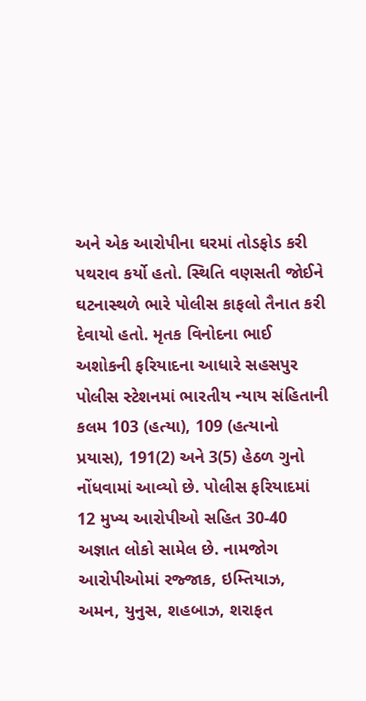અને એક આરોપીના ઘરમાં તોડફોડ કરી પથરાવ કર્યો હતો. સ્થિતિ વણસતી જોઈને ઘટનાસ્થળે ભારે પોલીસ કાફલો તૈનાત કરી દેવાયો હતો. મૃતક વિનોદના ભાઈ અશોકની ફરિયાદના આધારે સહસપુર પોલીસ સ્ટેશનમાં ભારતીય ન્યાય સંહિતાની કલમ 103 (હત્યા), 109 (હત્યાનો પ્રયાસ), 191(2) અને 3(5) હેઠળ ગુનો નોંધવામાં આવ્યો છે. પોલીસ ફરિયાદમાં 12 મુખ્ય આરોપીઓ સહિત 30-40 અજ્ઞાત લોકો સામેલ છે. નામજોગ આરોપીઓમાં રજ્જાક, ઇમ્તિયાઝ, અમન, યુનુસ, શહબાઝ, શરાફત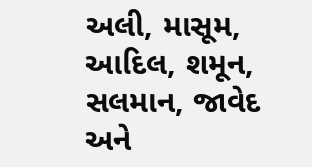અલી, માસૂમ, આદિલ, શમૂન, સલમાન, જાવેદ અને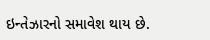ઇન્તેઝારનો સમાવેશ થાય છે.